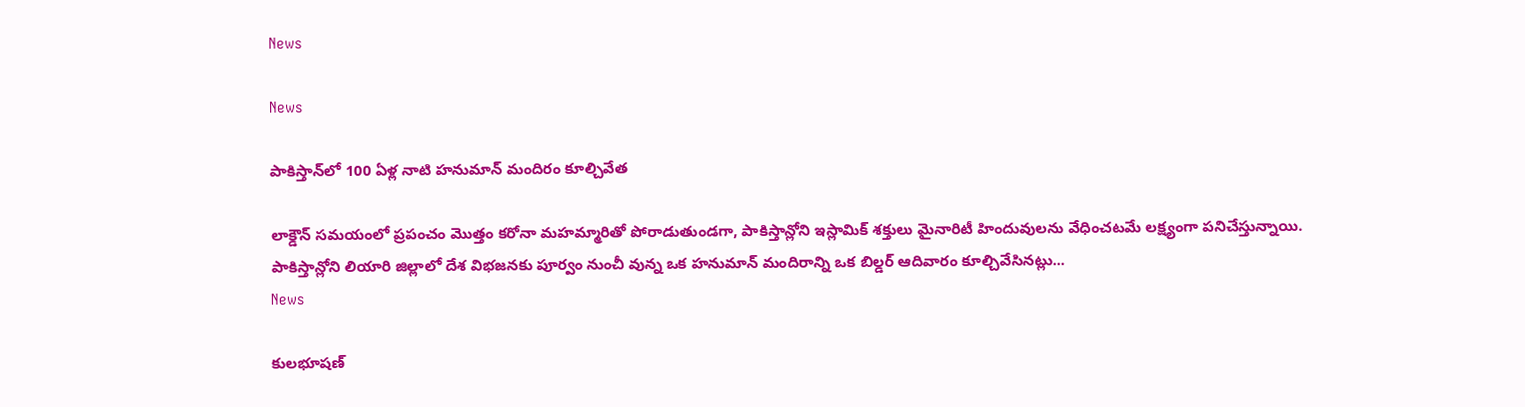News

News

పాకిస్తాన్‌లో 100 ఏళ్ల నాటి హనుమాన్ మందిరం కూల్చివేత

లాక్డౌన్ సమయంలో ప్రపంచం మొత్తం కరోనా మహమ్మారితో పోరాడుతుండగా, పాకిస్తాన్లోని ఇస్లామిక్ శక్తులు మైనారిటీ హిందువులను వేధించటమే లక్ష్యంగా పనిచేస్తున్నాయి. పాకిస్తాన్లోని లియారి జిల్లాలో దేశ విభజనకు పూర్వం నుంచీ వున్న ఒక హనుమాన్ మందిరాన్ని ఒక బిల్డర్ ఆదివారం కూల్చివేసినట్లు...
News

కులభూషణ్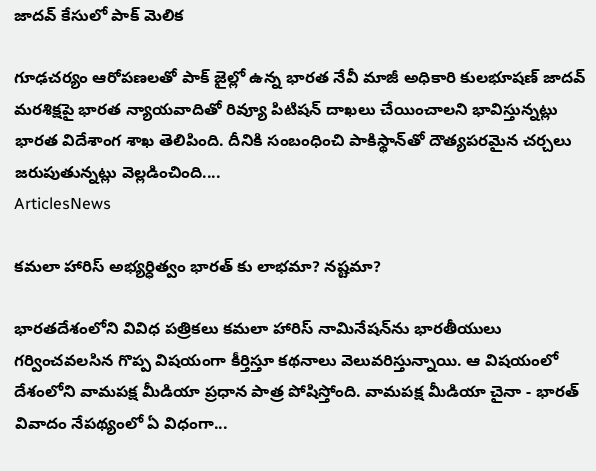జాదవ్ కేసులో పాక్ మెలిక

గూఢచర్యం ఆరోపణలతో పాక్‌ జైల్లో ఉన్న భారత నేవీ మాజీ అధికారి కులభూషణ్ జాదవ్ మరశిక్షపై భారత న్యాయవాదితో రివ్యూ పిటిషన్ దాఖలు చేయించాలని భావిస్తున్నట్లు భారత విదేశాంగ శాఖ తెలిపింది. దీనికి సంబంధించి పాకిస్థాన్‌తో దౌత్యపరమైన చర్చలు జరుపుతున్నట్లు వెల్లడించింది....
ArticlesNews

కమలా హారిస్ అభ్యర్ధిత్వం భారత్ కు లాభమా? నష్టమా?

భారతదేశంలోని వివిధ పత్రికలు కమలా హారిస్ నామినేషన్‌ను భారతీయులు గర్వించవలసిన గొప్ప విషయంగా కీర్తిస్తూ కథనాలు వెలువరిస్తున్నాయి. ఆ విషయంలో దేశంలోని వామపక్ష మీడియా ప్రధాన పాత్ర పోషిస్తోంది. వామపక్ష మీడియా చైనా - భారత్ వివాదం నేపథ్యంలో ఏ విధంగా...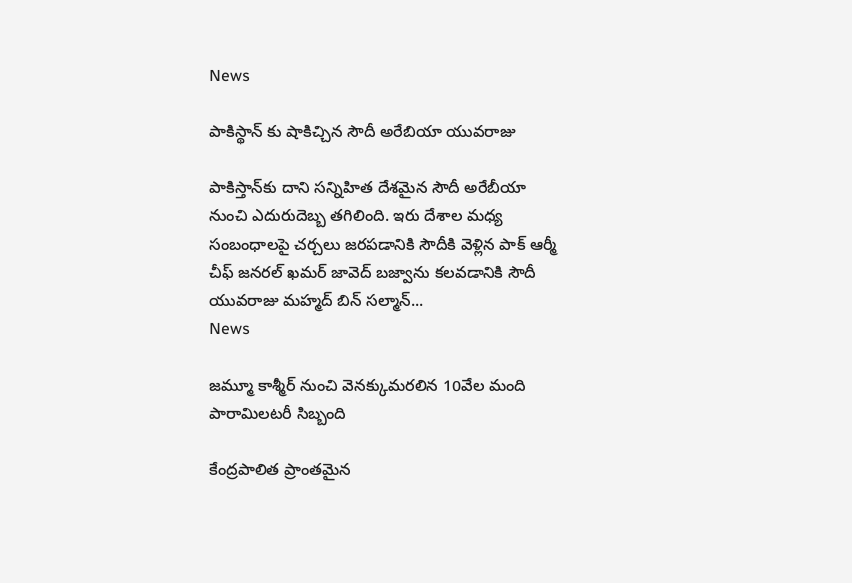News

పాకిస్థాన్ కు షాకిచ్చిన సౌదీ అరేబియా యువరాజు

పాకిస్తాన్‌కు దాని సన్నిహిత దేశమైన సౌదీ అరేబీయా నుంచి ఎదురుదెబ్బ తగిలింది. ఇరు దేశాల మధ్య సంబంధాలపై చర్చలు జరపడానికి సౌదీకి వెళ్లిన పాక్‌ ఆర్మీ చీఫ్‌ జనరల్‌ ఖమర్‌ జావెద్‌ బజ్వాను కలవడానికి సౌదీ యువరాజు మహ్మద్‌ బిన్‌ సల్మాన్‌...
News

జమ్మూ కాశ్మీర్ నుంచి వెనక్కుమరలిన 10వేల మంది పారామిలటరీ సిబ్బంది

కేంద్రపాలిత ప్రాంతమైన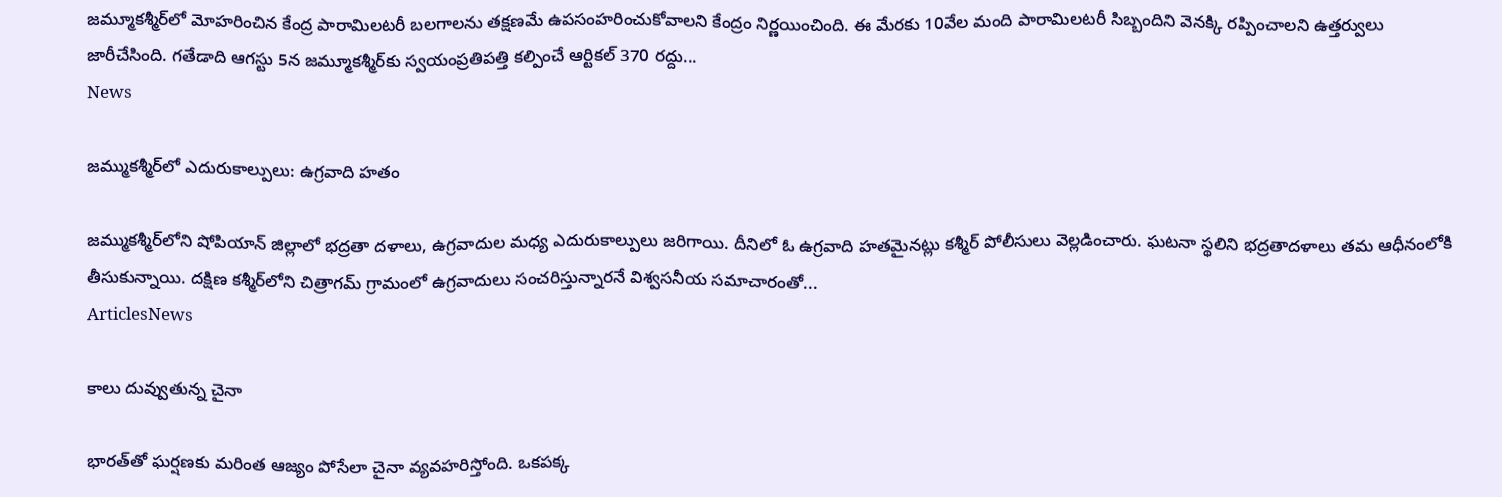జమ్మూకశ్మీర్‌లో మోహరించిన కేంద్ర పారామిలటరీ బలగాలను తక్షణమే ఉపసంహరించుకోవాలని కేంద్రం నిర్ణయించింది. ఈ మేరకు 10వేల మంది పారామిలటరీ సిబ్బందిని వెనక్కి రప్పించాలని ఉత్తర్వులు జారీచేసింది. గతేడాది ఆగస్టు 5న జమ్మూకశ్మీర్‌కు స్వయంప్రతిపత్తి కల్పించే ఆర్టికల్‌ 370 రద్దు...
News

జమ్ముకశ్మీర్‌లో ఎదురుకాల్పులు: ఉగ్రవాది హతం

జమ్ముకశ్మీర్‌లోని షోపియాన్‌ జిల్లాలో భద్రతా దళాలు, ఉగ్రవాదుల మధ్య ఎదురుకాల్పులు జరిగాయి. దీనిలో ఓ ఉగ్రవాది హతమైనట్లు కశ్మీర్‌ పోలీసులు వెల్లడించారు. ఘటనా స్థలిని భద్రతాదళాలు తమ ఆధీనంలోకి తీసుకున్నాయి. దక్షిణ కశ్మీర్‌లోని చిత్రాగమ్‌ గ్రామంలో ఉగ్రవాదులు సంచరిస్తున్నారనే విశ్వసనీయ సమాచారంతో...
ArticlesNews

కాలు దువ్వుతున్న చైనా

భారత్‌తో ఘర్షణకు మరింత ఆజ్యం పోసేలా చైనా వ్యవహరిస్తోంది. ఒకపక్క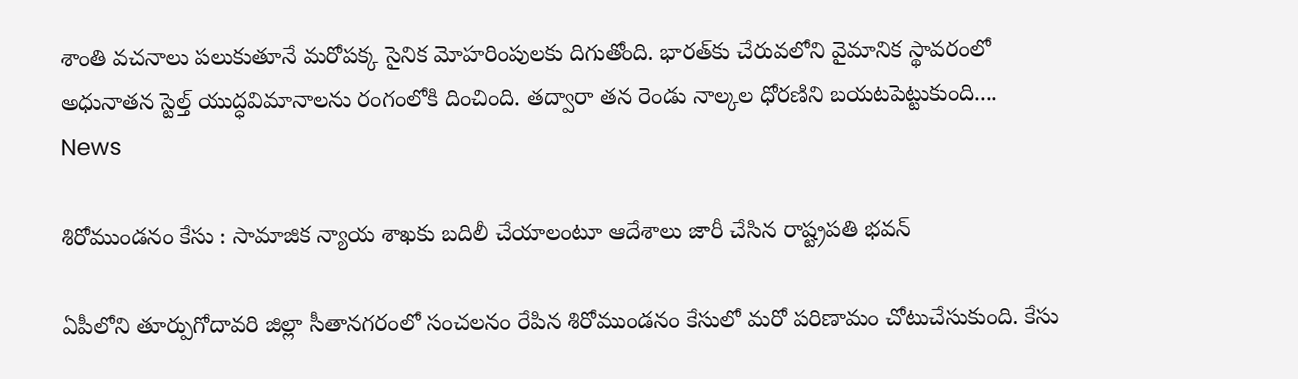శాంతి వచనాలు పలుకుతూనే మరోపక్క సైనిక మోహరింపులకు దిగుతోంది. భారత్‌కు చేరువలోని వైమానిక స్థావరంలో అధునాతన స్టెల్త్‌ యుద్ధవిమానాలను రంగంలోకి దించింది. తద్వారా తన రెండు నాల్కల ధోరణిని బయటపెట్టుకుంది....
News

శిరోముండనం కేసు : సామాజిక న్యాయ శాఖకు బదిలీ చేయాలంటూ ఆదేశాలు జారీ చేసిన రాష్ట్రపతి భవన్

ఏపీలోని తూర్పుగోదావరి జిల్లా సీతానగరంలో సంచలనం రేపిన శిరోముండనం కేసులో మరో పరిణామం చోటుచేసుకుంది. కేసు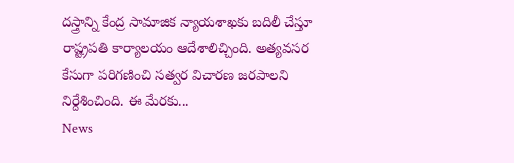దస్త్రాన్ని కేంద్ర సామాజిక న్యాయశాఖకు బదిలీ చేస్తూ రాష్ట్రపతి కార్యాలయం ఆదేశాలిచ్చింది. అత్యవసర కేసుగా పరిగణించి సత్వర విచారణ జరపాలని నిర్దేశించింది. ఈ మేరకు...
News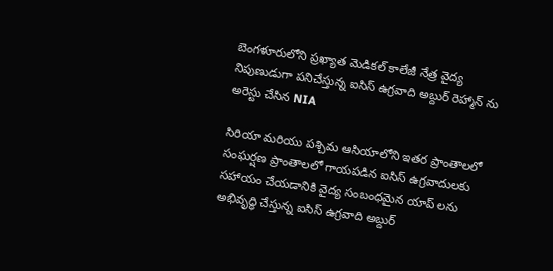బెంగళూరులోని ప్రఖ్యాత మెడికల్ కాలేజీ నేత్ర వైద్య నిపుణుడుగా పనిచేస్తున్న ఐసిస్ ఉగ్రవాది అబ్దుర్ రెహ్మాన్ ను అరెస్టు చేసిన NIA

సిరియా మరియు పశ్చిమ ఆసియాలోని ఇతర ప్రాంతాలలో సంఘర్షణ ప్రాంతాలలో గాయపడిన ఐసిస్ ఉగ్రవాదులకు సహాయం చేయడానికి వైద్య సంబంధమైన యాప్ లను అభివృద్ధి చేస్తున్న ఐసిస్ ఉగ్రవాది అబ్దుర్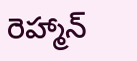రెహ్మాన్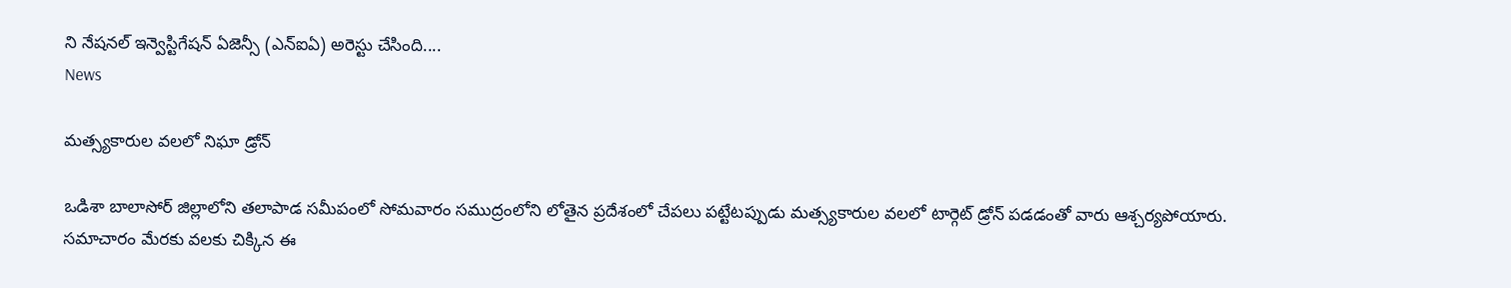ని నేషనల్ ఇన్వెస్టిగేషన్ ఏజెన్సీ (ఎన్‌ఐఏ) అరెస్టు చేసింది....
News

మత్స్యకారుల వలలో నిఘా డ్రోన్

ఒడిశా బాలాసోర్ జిల్లాలోని తలాపాడ సమీపంలో సోమవారం సముద్రంలోని లోతైన ప్రదేశంలో చేపలు పట్టేటప్పుడు మత్స్యకారుల వలలో టార్గెట్ డ్రోన్‌ పడడంతో వారు ఆశ్చర్యపోయారు. సమాచారం మేరకు వలకు చిక్కిన ఈ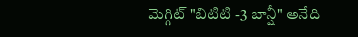మెగ్గిట్ "బిటిటి -3 బాన్షీ" అనేది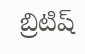బ్రిటిష్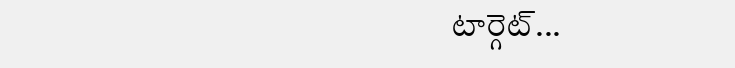టార్గెట్...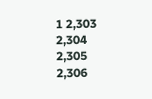1 2,303 2,304 2,305 2,306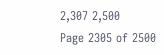2,307 2,500
Page 2305 of 2500